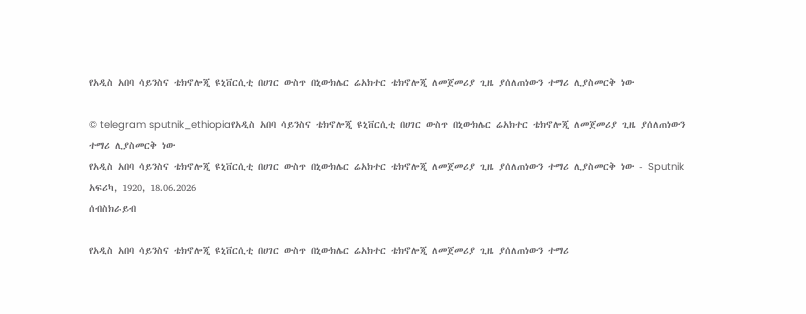የአዲስ አበባ ሳይንስና ቴክኖሎጂ ዩኒቨርሲቲ በሀገር ውስጥ በኒውክሌር ሬአክተር ቴክኖሎጂ ለመጀመሪያ ጊዜ ያሰለጠነውን ተማሪ ሊያስመርቅ ነው

© telegram sputnik_ethiopiaየአዲስ አበባ ሳይንስና ቴክኖሎጂ ዩኒቨርሲቲ በሀገር ውስጥ በኒውክሌር ሬአክተር ቴክኖሎጂ ለመጀመሪያ ጊዜ ያሰለጠነውን ተማሪ ሊያስመርቅ ነው
የአዲስ አበባ ሳይንስና ቴክኖሎጂ ዩኒቨርሲቲ በሀገር ውስጥ በኒውክሌር ሬአክተር ቴክኖሎጂ ለመጀመሪያ ጊዜ ያሰለጠነውን ተማሪ ሊያስመርቅ ነው - Sputnik አፍሪካ, 1920, 18.06.2026
ሰብስክራይብ

የአዲስ አበባ ሳይንስና ቴክኖሎጂ ዩኒቨርሲቲ በሀገር ውስጥ በኒውክሌር ሬአክተር ቴክኖሎጂ ለመጀመሪያ ጊዜ ያሰለጠነውን ተማሪ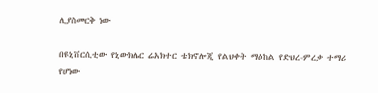ሊያስመርቅ ነው

በዩኒቨርሲቲው የኒውክሌር ሬአክተር ቴክኖሎጂ የልህቀት ማዕከል የድህረ-ምረቃ ተማሪ የሆነው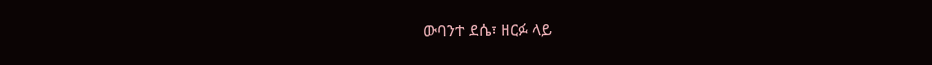ውባንተ ደሴ፣ ዘርፉ ላይ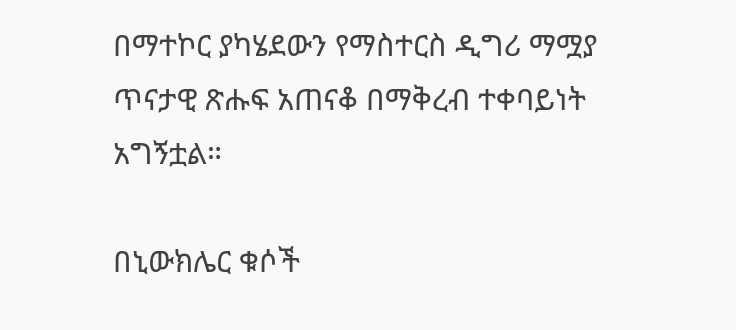በማተኮር ያካሄደውን የማስተርስ ዲግሪ ማሟያ ጥናታዊ ጽሑፍ አጠናቆ በማቅረብ ተቀባይነት አግኝቷል።

በኒውክሌር ቁሶች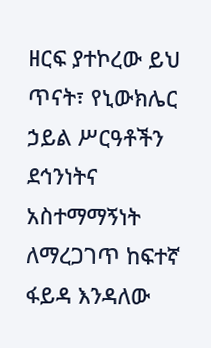ዘርፍ ያተኮረው ይህ ጥናት፣ የኒውክሌር ኃይል ሥርዓቶችን ደኅንነትና አስተማማኝነት ለማረጋገጥ ከፍተኛ ፋይዳ እንዳለው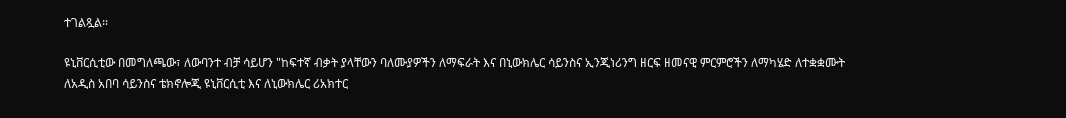ተገልጿል፡፡

ዩኒቨርሲቲው በመግለጫው፣ ለውባንተ ብቻ ሳይሆን "ከፍተኛ ብቃት ያላቸውን ባለሙያዎችን ለማፍራት እና በኒውክሌር ሳይንስና ኢንጂነሪንግ ዘርፍ ዘመናዊ ምርምሮችን ለማካሄድ ለተቋቋሙት ለአዲስ አበባ ሳይንስና ቴክኖሎጂ ዩኒቨርሲቲ እና ለኒውክሌር ሪአክተር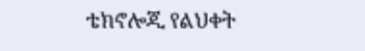ቴክኖሎጂ የልህቀት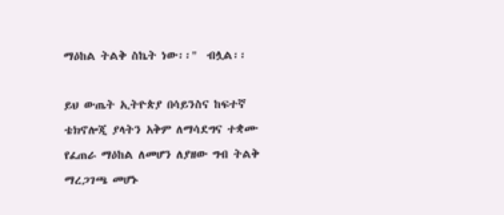ማዕከል ትልቅ ስኬት ነው፡፡"  ብሏል፡፡

ይህ ውጤት ኢትዮጵያ በሳይንስና ከፍተኛ ቴክኖሎጂ ያላትን አቅም ለማሳደግና ተቋሙ የፈጠራ ማዕከል ለመሆን ለያዘው ግብ ትልቅ ማረጋገጫ መሆኑ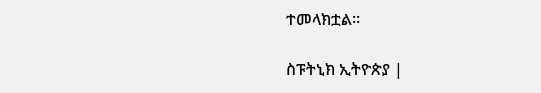ተመላክቷል።

ስፑትኒክ ኢትዮጵያ |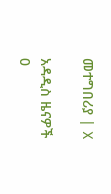መተግበሪያ | X

አዳዲስ ዜናዎች
0